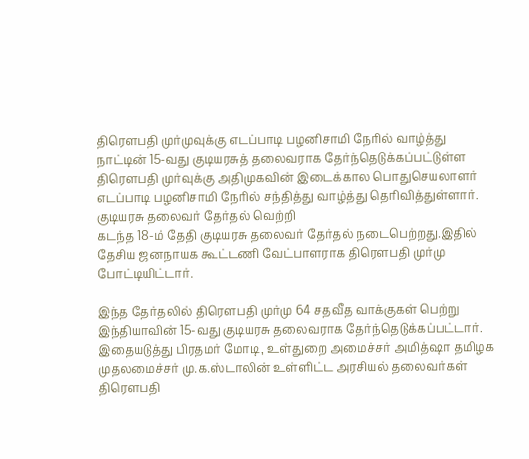திரௌபதி முர்முவுக்கு எடப்பாடி பழனிசாமி நேரில் வாழ்த்து
நாட்டின் 15-வது குடியரசுத் தலைவராக தேர்ந்தெடுக்கப்பட்டுள்ள திரௌபதி முர்வுக்கு அதிமுகவின் இடைக்கால பொதுசெயலாளர் எடப்பாடி பழனிசாமி நேரில் சந்தித்து வாழ்த்து தெரிவித்துள்ளார்.
குடியரசு தலைவர் தேர்தல் வெற்றி
கடந்த 18-ம் தேதி குடியரசு தலைவர் தேர்தல் நடைபெற்றது.இதில் தேசிய ஜனநாயக கூட்டணி வேட்பாளராக திரௌபதி முர்மு போட்டியிட்டார்.

இந்த தேர்தலில் திரௌபதி முர்மு 64 சதவீத வாக்குகள் பெற்று இந்தியாவின் 15-வது குடியரசு தலைவராக தேர்ந்தெடுக்கப்பட்டார்.
இதையடுத்து பிரதமர் மோடி, உள்துறை அமைச்சர் அமித்ஷா தமிழக முதலமைச்சர் மு.க.ஸ்டாலின் உள்ளிட்ட அரசியல் தலைவர்கள் திரௌபதி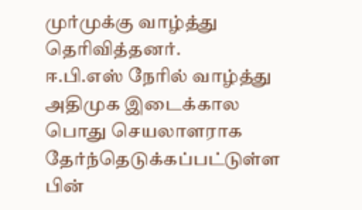முர்முக்கு வாழ்த்து தெரிவித்தனர்.
ஈ.பி.எஸ் நேரில் வாழ்த்து
அதிமுக இடைக்கால பொது செயலாளராக தேர்ந்தெடுக்கப்பட்டுள்ள பின்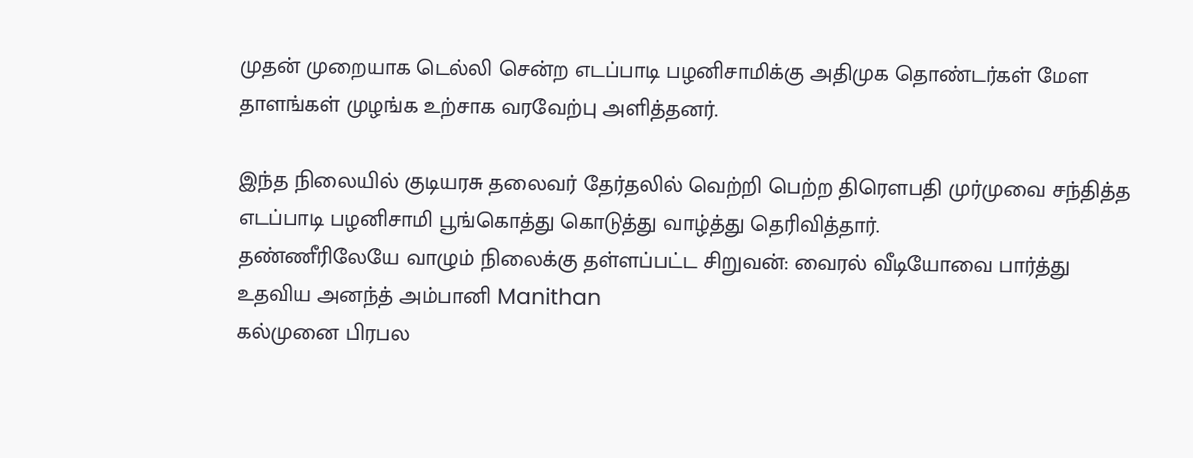முதன் முறையாக டெல்லி சென்ற எடப்பாடி பழனிசாமிக்கு அதிமுக தொண்டர்கள் மேள தாளங்கள் முழங்க உற்சாக வரவேற்பு அளித்தனர்.

இந்த நிலையில் குடியரசு தலைவர் தேர்தலில் வெற்றி பெற்ற திரௌபதி முர்முவை சந்தித்த எடப்பாடி பழனிசாமி பூங்கொத்து கொடுத்து வாழ்த்து தெரிவித்தார்.
தண்ணீரிலேயே வாழும் நிலைக்கு தள்ளப்பட்ட சிறுவன்: வைரல் வீடியோவை பார்த்து உதவிய அனந்த் அம்பானி Manithan
கல்முனை பிரபல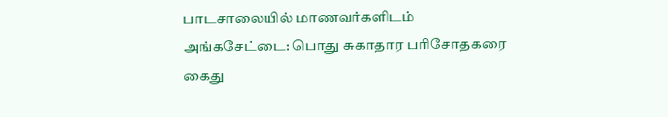பாடசாலையில் மாணவர்களிடம் அங்கசேட்டை: பொது சுகாதார பரிசோதகரை கைது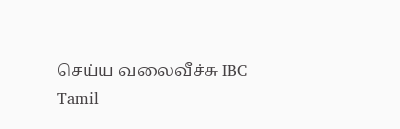செய்ய வலைவீச்சு IBC Tamil